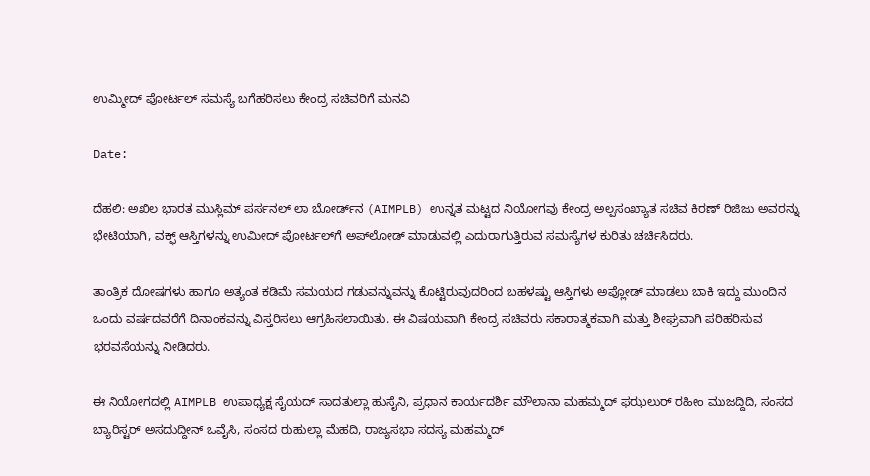ಉಮ್ಮೀದ್ ಪೋರ್ಟಲ್ ಸಮಸ್ಯೆ ಬಗೆಹರಿಸಲು ಕೇಂದ್ರ ಸಚಿವರಿಗೆ ಮನವಿ

Date:

ದೆಹಲಿ: ಅಖಿಲ ಭಾರತ ಮುಸ್ಲಿಮ್ ಪರ್ಸನಲ್ ಲಾ ಬೋರ್ಡ್‌ನ (AIMPLB) ಉನ್ನತ ಮಟ್ಟದ ನಿಯೋಗವು ಕೇಂದ್ರ ಅಲ್ಪಸಂಖ್ಯಾತ ಸಚಿವ ಕಿರಣ್ ರಿಜಿಜು ಅವರನ್ನು ಭೇಟಿಯಾಗಿ, ವಕ್ಫ್ ಆಸ್ತಿಗಳನ್ನು ಉಮೀದ್ ಪೋರ್ಟಲ್‌ಗೆ ಅಪ್‌ಲೋಡ್ ಮಾಡುವಲ್ಲಿ ಎದುರಾಗುತ್ತಿರುವ ಸಮಸ್ಯೆಗಳ ಕುರಿತು ಚರ್ಚಿಸಿದರು.

ತಾಂತ್ರಿಕ ದೋಷಗಳು ಹಾಗೂ ಅತ್ಯಂತ ಕಡಿಮೆ ಸಮಯದ ಗಡುವನ್ನುವನ್ನು ಕೊಟ್ಟಿರುವುದರಿಂದ ಬಹಳಷ್ಟು ಆಸ್ತಿಗಳು ಅಪ್ಲೋಡ್ ಮಾಡಲು ಬಾಕಿ ಇದ್ದು ಮುಂದಿನ ಒಂದು ವರ್ಷದವರೆಗೆ ದಿನಾಂಕವನ್ನು ವಿಸ್ತರಿಸಲು ಆಗ್ರಹಿಸಲಾಯಿತು. ಈ ವಿಷಯವಾಗಿ ಕೇಂದ್ರ ಸಚಿವರು ಸಕಾರಾತ್ಮಕವಾಗಿ ಮತ್ತು ಶೀಘ್ರವಾಗಿ ಪರಿಹರಿಸುವ ಭರವಸೆಯನ್ನು ನೀಡಿದರು.

ಈ ನಿಯೋಗದಲ್ಲಿ AIMPLB ಉಪಾಧ್ಯಕ್ಷ ಸೈಯದ್ ಸಾದತುಲ್ಲಾ ಹುಸೈನಿ, ಪ್ರಧಾನ ಕಾರ್ಯದರ್ಶಿ ಮೌಲಾನಾ ಮಹಮ್ಮದ್ ಫಝಲುರ್ ರಹೀಂ ಮುಜದ್ದಿದಿ, ಸಂಸದ ಬ್ಯಾರಿಸ್ಟರ್ ಅಸದುದ್ದೀನ್ ಒವೈಸಿ, ಸಂಸದ ರುಹುಲ್ಲಾ ಮೆಹದಿ, ರಾಜ್ಯಸಭಾ ಸದಸ್ಯ ಮಹಮ್ಮದ್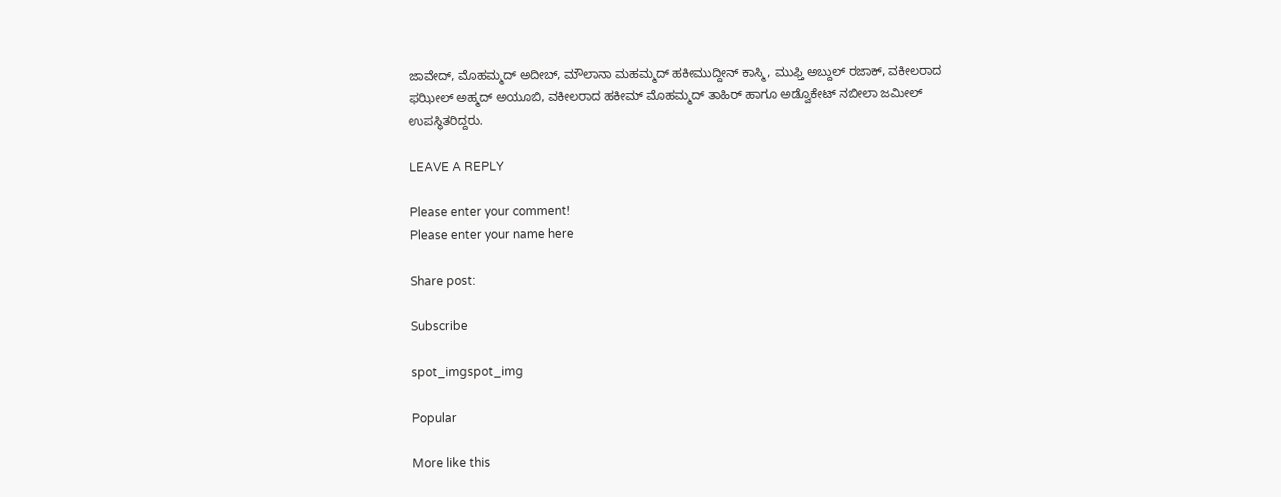ಜಾವೇದ್, ಮೊಹಮ್ಮದ್ ಅದೀಬ್, ಮೌಲಾನಾ ಮಹಮ್ಮದ್ ಹಕೀಮುದ್ದೀನ್ ಕಾಸ್ಮಿ, ಮುಫ್ತಿ ಅಬ್ದುಲ್ ರಜಾಕ್, ವಕೀಲರಾದ ಫಝೀಲ್ ಅಹ್ಮದ್ ಅಯೂಬಿ, ವಕೀಲರಾದ ಹಕೀಮ್ ಮೊಹಮ್ಮದ್ ತಾಹಿರ್ ಹಾಗೂ ಅಡ್ವೊಕೇಟ್ ನಬೀಲಾ ಜಮೀಲ್ ಉಪಸ್ಥಿತರಿದ್ದರು.

LEAVE A REPLY

Please enter your comment!
Please enter your name here

Share post:

Subscribe

spot_imgspot_img

Popular

More like this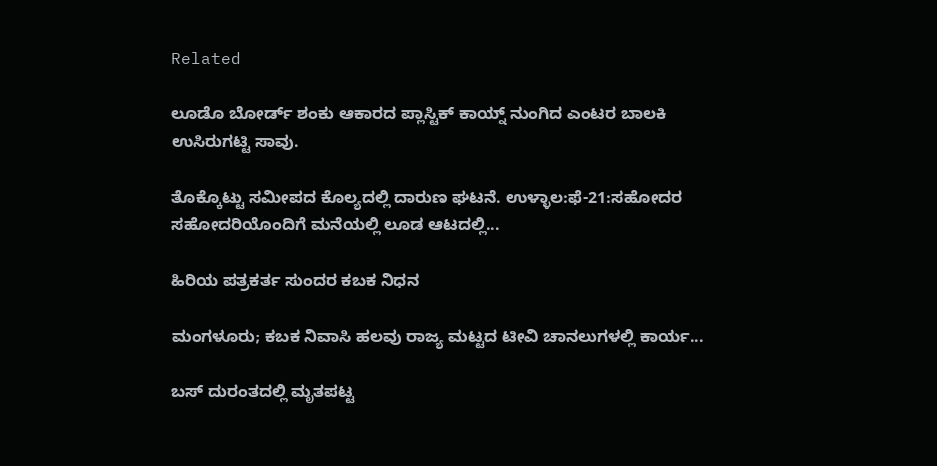Related

ಲೂಡೊ ಬೋರ್ಡ್ ಶಂಕು ಆಕಾರದ ಪ್ಲಾಸ್ಟಿಕ್ ಕಾಯ್ನ್ ನುಂಗಿದ ಎಂಟರ ಬಾಲಕಿ ಉಸಿರುಗಟ್ಟಿ ಸಾವು.

ತೊಕ್ಕೊಟ್ಟು ಸಮೀಪದ ಕೊಲ್ಯದಲ್ಲಿ ದಾರುಣ ಘಟನೆ. ಉಳ್ಳಾಲ:ಫೆ-21:ಸಹೋದರ ಸಹೋದರಿಯೊಂದಿಗೆ ಮನೆಯಲ್ಲಿ ಲೂಡ ಆಟದಲ್ಲಿ...

ಹಿರಿಯ ಪತ್ರಕರ್ತ ಸುಂದರ ಕಬಕ ನಿಧನ

ಮಂಗಳೂರು; ಕಬಕ ನಿವಾಸಿ ಹಲವು ರಾಜ್ಯ ಮಟ್ಟದ ಟೀವಿ ಚಾನಲುಗಳಲ್ಲಿ ಕಾರ್ಯ...

ಬಸ್ ದುರಂತದಲ್ಲಿ ಮೃತಪಟ್ಟ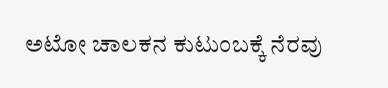ಅಟೋ ಚಾಲಕನ ಕುಟುಂಬಕ್ಕೆ ನೆರವು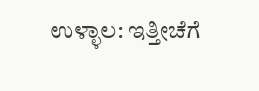ಉಳ್ಳಾಲ: ಇತ್ತೀಚೆಗೆ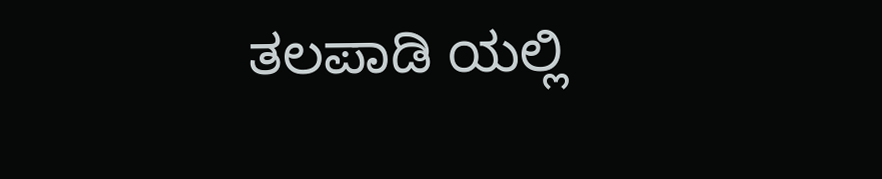ತಲಪಾಡಿ ಯಲ್ಲಿ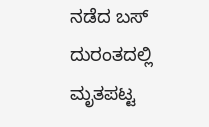ನಡೆದ ಬಸ್ ದುರಂತದಲ್ಲಿ ಮೃತಪಟ್ಟ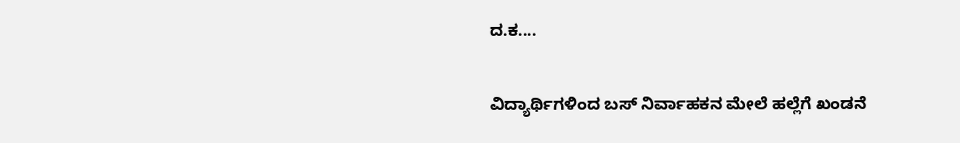ದ.ಕ....

ವಿದ್ಯಾರ್ಥಿಗಳಿಂದ ಬಸ್ ನಿರ್ವಾಹಕನ ಮೇಲೆ ಹಲ್ಲೆಗೆ ಖಂಡನೆ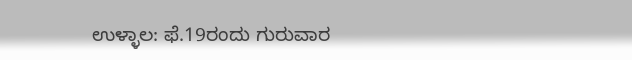ಉಳ್ಳಾಲ: ಫೆ.19ರಂದು ಗುರುವಾರ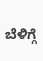ಬೆಳಿಗ್ಗೆ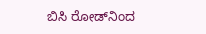ಬಿಸಿ ರೋಡ್‌ನಿಂದ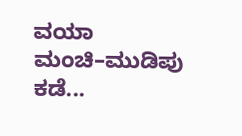ವಯಾ ಮಂಚಿ–ಮುಡಿಪು ಕಡೆ...